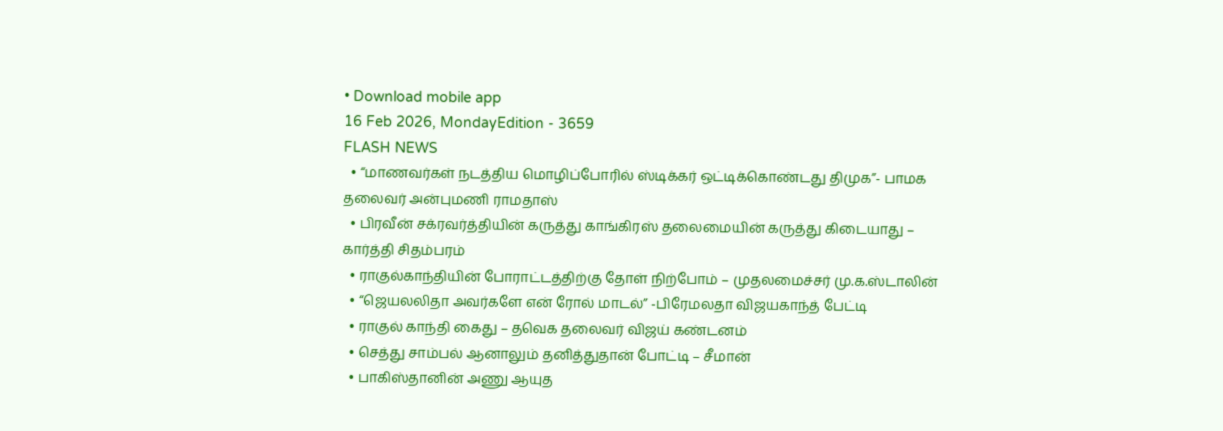• Download mobile app
16 Feb 2026, MondayEdition - 3659
FLASH NEWS
  • “மாணவர்கள் நடத்திய மொழிப்போரில் ஸ்டிக்கர் ஒட்டிக்கொண்டது திமுக”- பாமக தலைவர் அன்புமணி ராமதாஸ்
  • பிரவீன் சக்ரவர்த்தியின் கருத்து காங்கிரஸ் தலைமையின் கருத்து கிடையாது – கார்த்தி சிதம்பரம்
  • ராகுல்காந்தியின் போராட்டத்திற்கு தோள் நிற்போம் – முதலமைச்சர் மு.க.ஸ்டாலின்
  • “ஜெயலலிதா அவர்களே என் ரோல் மாடல்” -பிரேமலதா விஜயகாந்த் பேட்டி
  • ராகுல் காந்தி கைது – தவெக தலைவர் விஜய் கண்டனம்
  • செத்து சாம்பல் ஆனாலும் தனித்துதான் போட்டி – சீமான்
  • பாகிஸ்தானின் அணு ஆயுத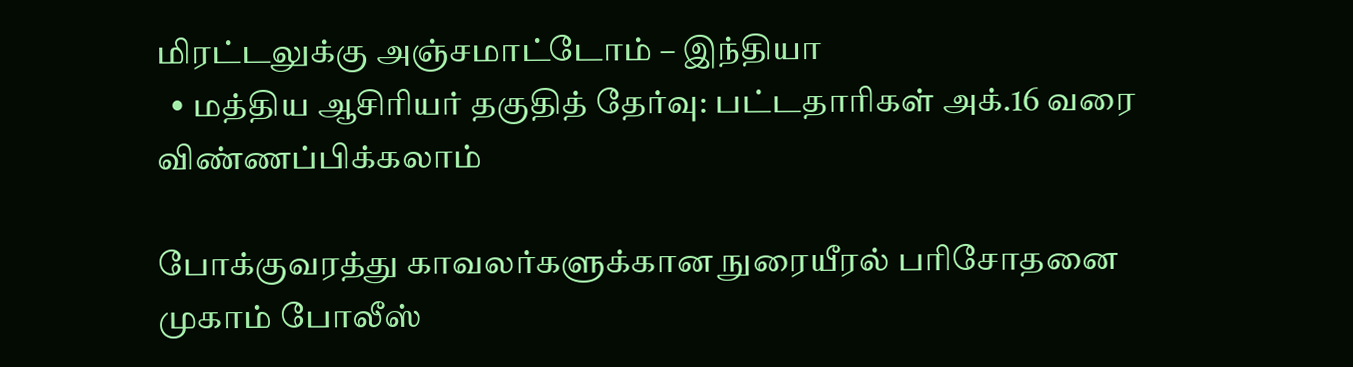மிரட்டலுக்கு அஞ்சமாட்டோம் – இந்தியா
  • மத்திய ஆசிரியர் தகுதித் தேர்வு: பட்டதாரிகள் அக்.16 வரை விண்ணப்பிக்கலாம்

போக்குவரத்து காவலர்களுக்கான நுரையீரல் பரிசோதனை முகாம் போலீஸ்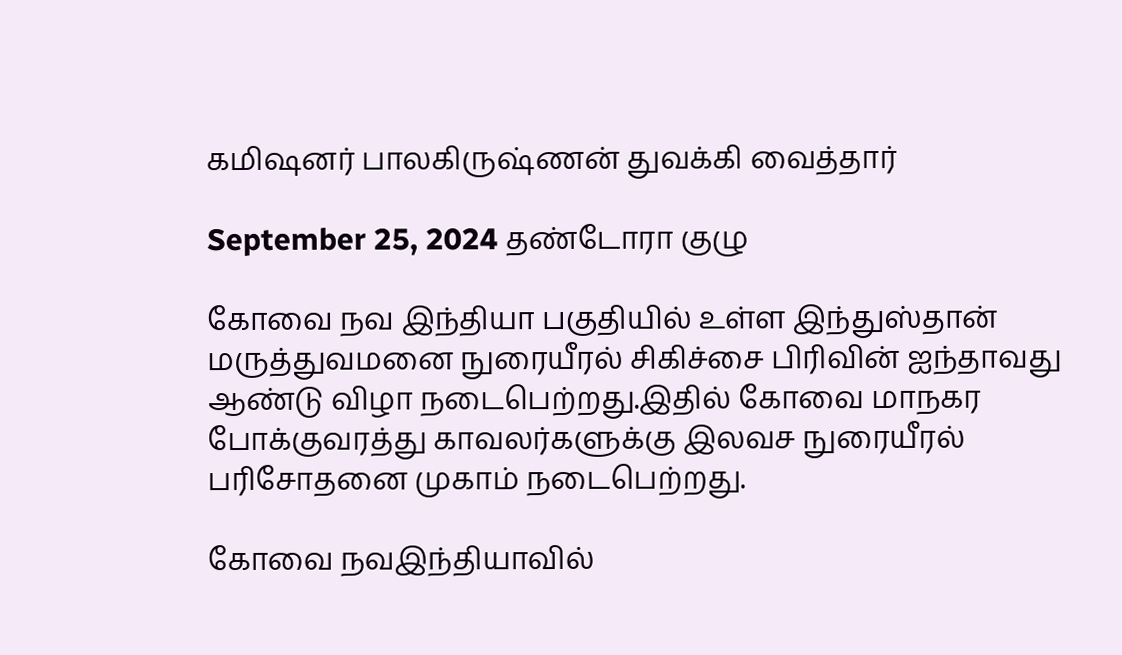கமிஷனர் பாலகிருஷ்ணன் துவக்கி வைத்தார்

September 25, 2024 தண்டோரா குழு

கோவை நவ இந்தியா பகுதியில் உள்ள இந்துஸ்தான் மருத்துவமனை நுரையீரல் சிகிச்சை பிரிவின் ஐந்தாவது ஆண்டு விழா நடைபெற்றது.இதில் கோவை மாநகர போக்குவரத்து காவலர்களுக்கு இலவச நுரையீரல் பரிசோதனை முகாம் நடைபெற்றது.

கோவை நவஇந்தியாவில்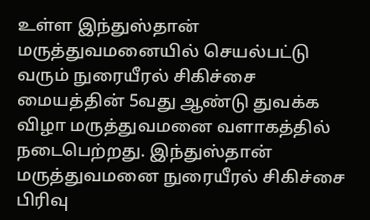உள்ள இந்துஸ்தான் மருத்துவமனையில் செயல்பட்டு வரும் நுரையீரல் சிகிச்சை மையத்தின் 5வது ஆண்டு துவக்க விழா மருத்துவமனை வளாகத்தில் நடைபெற்றது. இந்துஸ்தான் மருத்துவமனை நுரையீரல் சிகிச்சை பிரிவு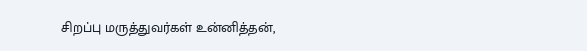சிறப்பு மருத்துவர்கள் உன்னித்தன்,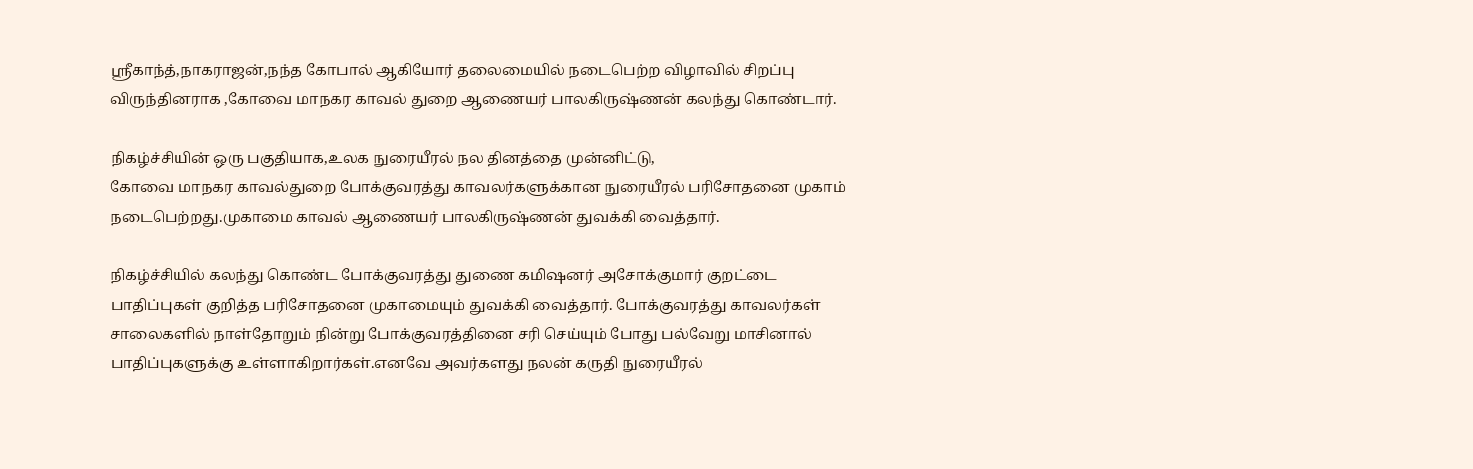ஸ்ரீகாந்த்,நாகராஜன்,நந்த கோபால் ஆகியோர் தலைமையில் நடைபெற்ற விழாவில் சிறப்பு விருந்தினராக ,கோவை மாநகர காவல் துறை ஆணையர் பாலகிருஷ்ணன் கலந்து கொண்டார்.

நிகழ்ச்சியின் ஒரு பகுதியாக,உலக நுரையீரல் நல தினத்தை முன்னிட்டு,
கோவை மாநகர காவல்துறை போக்குவரத்து காவலர்களுக்கான நுரையீரல் பரிசோதனை முகாம் நடைபெற்றது.முகாமை காவல் ஆணையர் பாலகிருஷ்ணன் துவக்கி வைத்தார்.

நிகழ்ச்சியில் கலந்து கொண்ட போக்குவரத்து துணை கமிஷனர் அசோக்குமார் குறட்டை பாதிப்புகள் குறித்த பரிசோதனை முகாமையும் துவக்கி வைத்தார். போக்குவரத்து காவலர்கள் சாலைகளில் நாள்தோறும் நின்று போக்குவரத்தினை சரி செய்யும் போது பல்வேறு மாசினால் பாதிப்புகளுக்கு உள்ளாகிறார்கள்.எனவே அவர்களது நலன் கருதி நுரையீரல்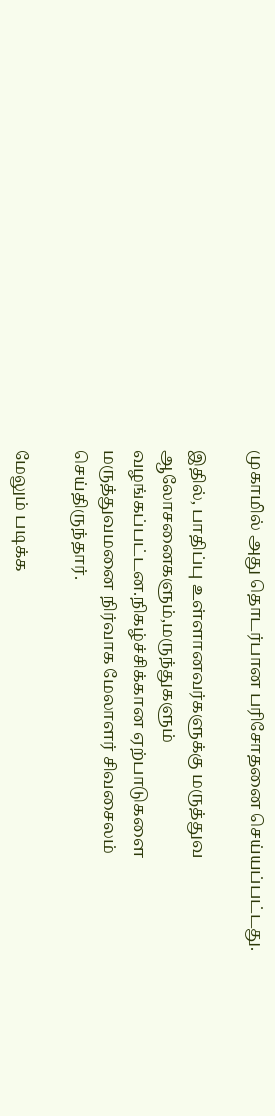முகாமில் அது தொடர்பான பரிசோதனை செய்யப்பட்டது.

இதில், பாதிப்பு உள்ளானவர்களுக்கு மருத்துவ ஆலோசனைகளும்,மருந்துகளும் வழங்கப்பட்டன.நிகழ்ச்சிக்கான ஏற்பாடுகளை மருத்துவமனை நிர்வாக மேலாளர் சிவசைலம் செய்திருந்தார்.

மேலும் படிக்க